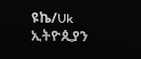ዩኬ/Uk ኢትዮጲያን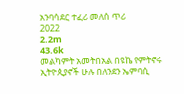አንባሳደር ተፈሪ መለሰ ጥሪ
2022
2.2m
43.6k
መልካምት አመትበአል በዩኬ የምትኖሩ ኢትዮጲያኖች ሁሉ በለንደን ኤምባሲ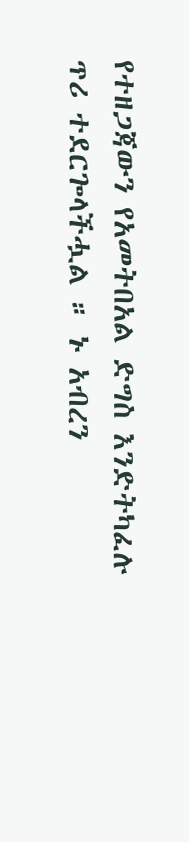የተዘጋጃውን የአመትበአል ድግስ እንድትካፈሉ ጥሪ ተደርጐላችሗል ። ኑ አብረን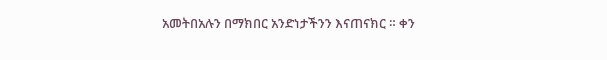አመትበአሉን በማክበር አንድነታችንን እናጠናክር ። ቀን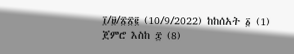፲/፱/፳፳፪ (10/9/2022) ከከሰአት ፩ (1) ጀምሮ እስከ ፰ (8)